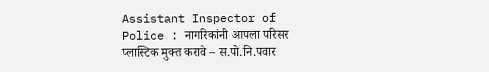Assistant Inspector of Police : नागरिकांनी आपला परिसर प्लास्टिक मुक्त करावे – स.पो.नि.पवार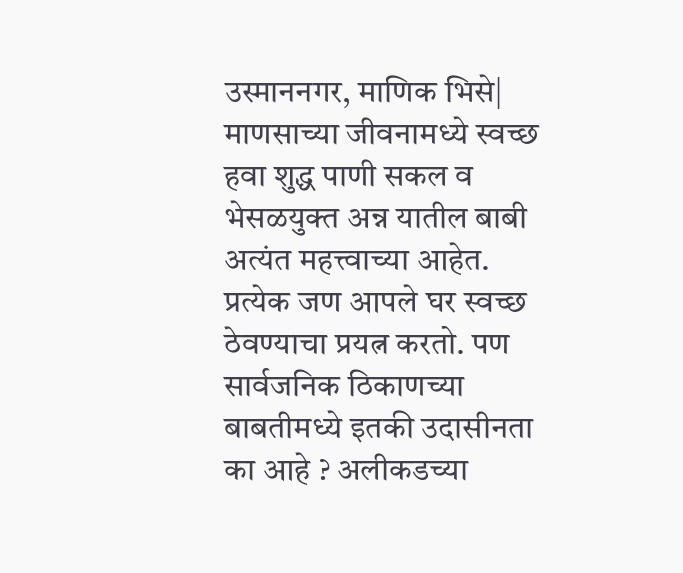उस्माननगर, माणिक भिसे| माणसाच्या जीवनामध्ये स्वच्छ हवा शुद्ध पाणी सकल व भेसळयुक्त अन्न यातील बाबी अत्यंत महत्त्वाच्या आहेत. प्रत्येक जण आपले घर स्वच्छ ठेवण्याचा प्रयत्न करतो. पण सार्वजनिक ठिकाणच्या बाबतीमध्ये इतकी उदासीनता का आहे ? अलीकडच्या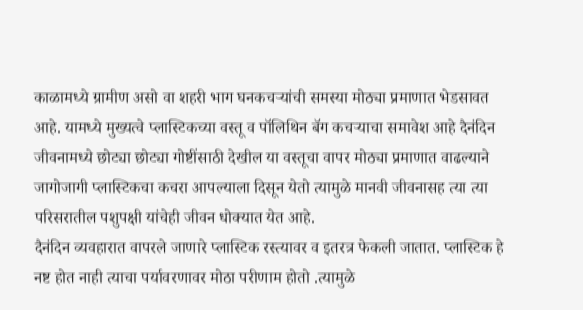काळामध्ये ग्रामीण असो वा शहरी भाग घनकचऱ्यांची समस्या मोठ्या प्रमाणात भेडसावत आहे. यामध्ये मुख्यत्वे प्लास्टिकच्या वस्तू व पॉलिथिन बॅग कचऱ्याचा समावेश आहे दैनंदिन जीवनामध्ये छोट्या छोट्या गोष्टींसाठी देखील या वस्तूचा वापर मोठ्या प्रमाणात वाढल्याने जागोजागी प्लास्टिकचा कचरा आपल्याला दिसून येतो त्यामुळे मानवी जीवनासह त्या त्या परिसरातील पशुपक्षी यांचेही जीवन धोक्यात येत आहे.
दैनंदिन व्यवहारात वापरले जाणारे प्लास्टिक रस्त्यावर व इतरत्र फेकली जातात. प्लास्टिक हे नष्ट होत नाही त्याचा पर्यावरणावर मोठा परीणाम होतो .त्यामुळे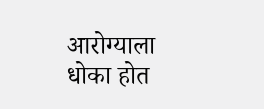आरोग्याला धोका होत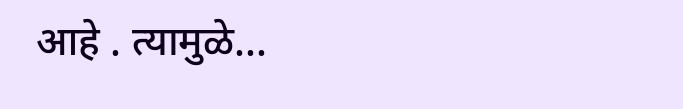आहे . त्यामुळे...